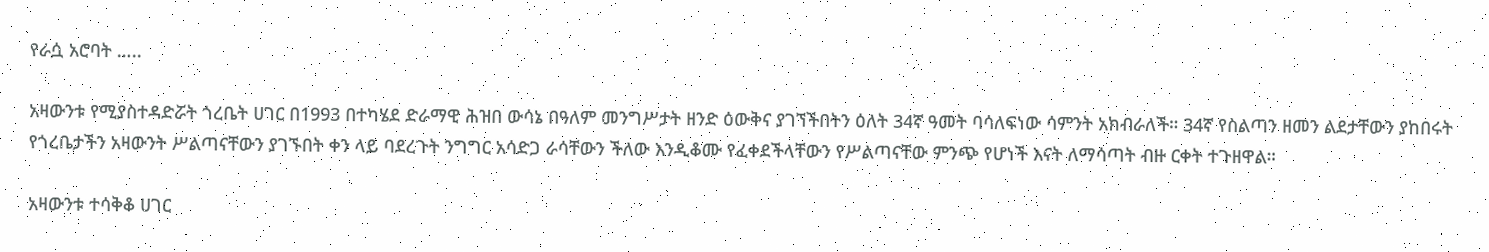የራሷ አሮባት …..

አዛውንቱ የሚያስተዳድሯት ጎረቤት ሀገር በ1993 በተካሄደ ድራማዊ ሕዝበ ውሳኔ በዓለም መንግሥታት ዘንድ ዕውቅና ያገኘችበትን ዕለት 34ኛ ዓመት ባሳለፍነው ሳምንት አክብራለች። 34ኛ የስልጣን ዘመን ልደታቸውን ያከበሩት የጎረቤታችን አዛውንት ሥልጣናቸውን ያገኙበት ቀን ላይ ባደረጉት ንግግር አሳድጋ ራሳቸውን ችለው እንዲቆሙ የፈቀደችላቸውን የሥልጣናቸው ምንጭ የሆነች እናት ለማሳጣት ብዙ ርቀት ተጉዘዋል።

አዛውንቱ ተሳቅቆ ሀገር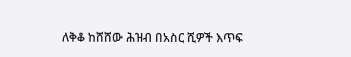ለቅቆ ከሸሸው ሕዝብ በአስር ሺዎች እጥፍ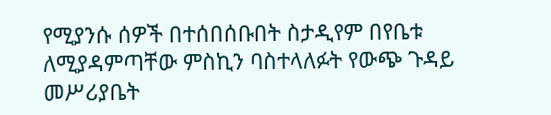የሚያንሱ ሰዎች በተሰበሰቡበት ስታዲየም በየቤቱ ለሚያዳምጣቸው ምስኪን ባስተላለፉት የውጭ ጉዳይ መሥሪያቤት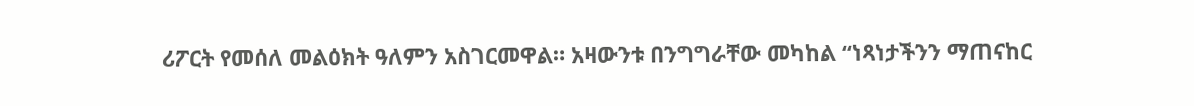ሪፖርት የመሰለ መልዕክት ዓለምን አስገርመዋል። አዛውንቱ በንግግራቸው መካከል “ነጻነታችንን ማጠናከር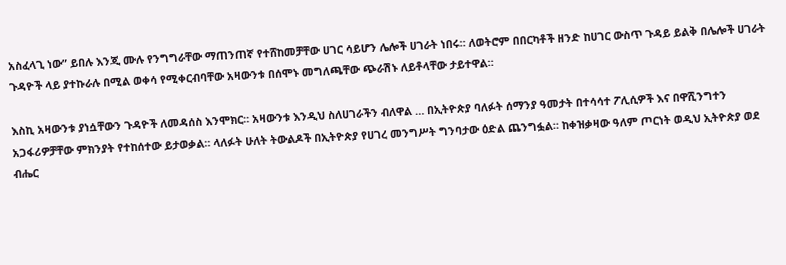አስፈላጊ ነው” ይበሉ እንጂ ሙሉ የንግግራቸው ማጠንጠኛ የተሸከመቻቸው ሀገር ሳይሆን ሌሎች ሀገራት ነበሩ። ለወትሮም በበርካቶች ዘንድ ከሀገር ውስጥ ጉዳይ ይልቅ በሌሎች ሀገራት ጉዳዮች ላይ ያተኩራሉ በሚል ወቀሳ የሚቀርብባቸው አዛውንቱ በሰሞኑ መግለጫቸው ጭራሽኑ ለይቶላቸው ታይተዋል።

እስኪ አዛውንቱ ያነሷቸውን ጉዳዮች ለመዳሰስ እንሞክር። አዛውንቱ እንዲህ ስለሀገራችን ብለዋል … በኢትዮጵያ ባለፉት ሰማንያ ዓመታት በተሳሳተ ፖሊሲዎች እና በዋሺንግተን አጋፋሪዎቻቸው ምክንያት የተከሰተው ይታወቃል። ላለፉት ሁለት ትውልዶች በኢትዮጵያ የሀገረ መንግሥት ግንባታው ዕድል ጨንግፏል። ከቀዝቃዛው ዓለም ጦርነት ወዲህ ኢትዮጵያ ወደ ብሔር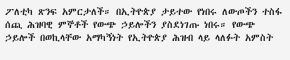ፖለቲካ ጽንፍ አምርታለች። በኢትዮጵያ ታይተው የነበሩ ለውጦችን ተስፋ ሰጪ ሕዝባዊ ምኞቶች የውጭ ኃይሎችን ያስደነገጡ ነበሩ። የውጭ ኃይሎች በወኪላቸው አማካኝነት የኢትዮጵያ ሕዝብ ላይ ላለፉት አምስት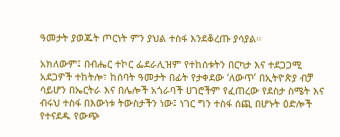ዓመታት ያወጁት ጦርነት ምን ያህል ተስፋ እንደቆረጡ ያሳያል።

አክለውም፤ በብሔር ተኮር ፌደራሊዝም የተከሰቱትን በርካታ እና ተደጋጋሚ አደጋዎች ተከትሎ፣ ከሰባት ዓመታት በፊት የታቀደው ‘ለውጥ’ በኢትዮጵያ ብቻ ሳይሆን በኤርትራ እና በሌሎች አጎራባች ሀገሮችም የፈጠረው የደስታ ስሜት እና ብሩህ ተስፋ በእውነቱ ትውስታችን ነው፤ ነገር ግን ተስፋ ሰጪ በሆኑት ዕድሎች የተናደዱ የውጭ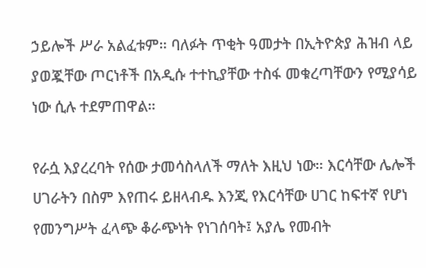ኃይሎች ሥራ አልፈቱም። ባለፉት ጥቂት ዓመታት በኢትዮጵያ ሕዝብ ላይ ያወጇቸው ጦርነቶች በአዲሱ ተተኪያቸው ተስፋ መቁረጣቸውን የሚያሳይ ነው ሲሉ ተደምጠዋል።

የራሷ እያረረባት የሰው ታመሳስላለች ማለት እዚህ ነው። እርሳቸው ሌሎች ሀገራትን በስም እየጠሩ ይዘላብዱ እንጂ የእርሳቸው ሀገር ከፍተኛ የሆነ የመንግሥት ፈላጭ ቆራጭነት የነገሰባት፤ አያሌ የመብት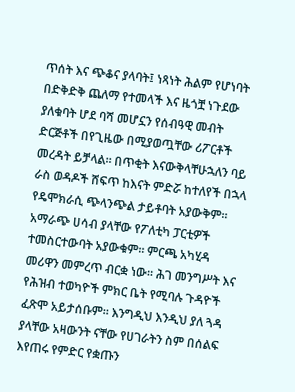ጥሰት እና ጭቆና ያላባት፤ ነጻነት ሕልም የሆነባት በድቅድቅ ጨለማ የተመላች እና ዜጎቿ ነጉደው ያለቁባት ሆደ ባሻ መሆኗን የሰብዓዊ መብት ድርጅቶች በየጊዜው በሚያወጧቸው ሪፖርቶች መረዳት ይቻላል። በጥቂት እናውቅላቸሁኋለን ባይ ራስ ወዳዶች ሸፍጥ ከእናት ምድሯ ከተለየች በኋላ የዴሞክራሲ ጭላንጭል ታይቶባት አያውቅም። አማራጭ ሀሳብ ያላቸው የፖለቲካ ፓርቲዎች ተመስርተውባት አያውቁም። ምርጫ አካሂዳ መሪዋን መምረጥ ብርቋ ነው። ሕገ መንግሥት እና የሕዝብ ተወካዮች ምክር ቤት የሚባሉ ጉዳዮች ፈጽሞ አይታሰቡም። እንግዲህ እንዲህ ያለ ጓዳ ያላቸው አዛውንት ናቸው የሀገራትን ስም በሰልፍ እየጠሩ የምድር የቋጡን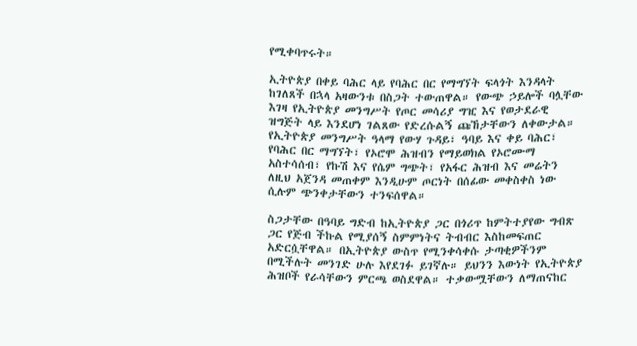የሚቀባጥሩት።

ኢትዮጵያ በቀይ ባሕር ላይ የባሕር በር የማግኘት ፍላጎት እንዳላት ከገለጸች በኋላ አዛውንቱ በስጋት ተውጠዋል። የውጭ ኃይሎች ባሏቸው እገዛ የኢትዮጵያ መንግሥት የጦር መሳሪያ ግዢ እና የወታደራዊ ዝግጅት ላይ እንደሆነ ገልጸው የድረሱልኝ ጩኸታቸውን ለቀውታል። የኢትዮጵያ መንግሥት ዓላማ የውሃ ጉዳይ፣ ዓባይ እና ቀይ ባሕር፣ የባሕር በር ማግኘት፣ የኦሮሞ ሕዝብን የማይወክል የኦሮሙማ አስተሳሰብ፣ የኩሽ እና የሴም ግጭት፣ የአፋር ሕዝብ እና መሬትን ለዚህ አጀንዳ መጠቀም እንዲሁም ጦርነት በሰፊው መቀስቀስ ነው ሲሉም ጭንቀታቸውን ተንፍሰዋል።

ስጋታቸው በዓባይ ግድብ ከኢትዮጵያ ጋር በጎሪጥ ከምትተያየው ግብጽ ጋር የጅብ ችኩል የሚያሰኝ ስምምነትና ትብብር እስከመፍጠር አድርሷቸዋል። በኢትዮጵያ ውስጥ የሚንቀሳቀሱ ታጣቂዎችንም በሚችሉት መንገድ ሁሉ እየደገፉ ይገኛሉ። ይህንን እውነት የኢትዮጵያ ሕዝቦች የራሳቸውን ምርጫ ወስደዋል። ተቃውሟቸውን ለማጠናከር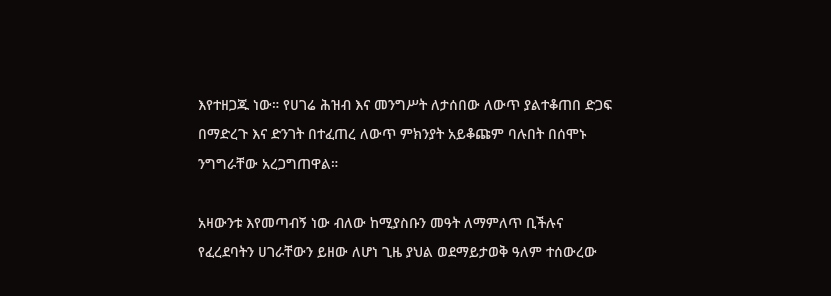እየተዘጋጁ ነው። የሀገሬ ሕዝብ እና መንግሥት ለታሰበው ለውጥ ያልተቆጠበ ድጋፍ በማድረጉ እና ድንገት በተፈጠረ ለውጥ ምክንያት አይቆጩም ባሉበት በሰሞኑ ንግግራቸው አረጋግጠዋል።

አዛውንቱ እየመጣብኝ ነው ብለው ከሚያስቡን መዓት ለማምለጥ ቢችሉና የፈረደባትን ሀገራቸውን ይዘው ለሆነ ጊዜ ያህል ወደማይታወቅ ዓለም ተሰውረው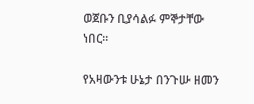ወጀቡን ቢያሳልፉ ምኞታቸው ነበር።

የአዛውንቱ ሁኔታ በንጉሡ ዘመን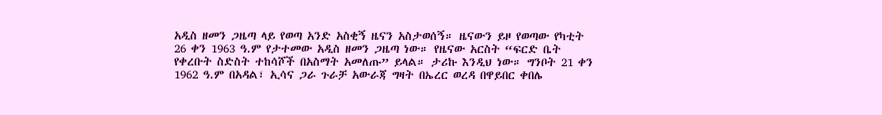አዲስ ዘመን ጋዜጣ ላይ የወጣ አንድ አስቂኝ ዜናን አስታወሰኝ። ዜናውን ይዞ የወጣው የካቲት 26 ቀን 1963 ዓ.ም የታተመው አዲስ ዘመን ጋዜጣ ነው። የዜናው አርስት “ፍርድ ቤት የቀረቡት ስድስት ተከሳሾች በአስማት አመለጡ” ይላል። ታሪኩ እንዲህ ነው። ግንቦት 21 ቀን 1962 ዓ.ም በአዳል፣ ኢሳና ጋራ ጉራቻ አውራጃ ግዛት በኤረር ወረዳ በዋይበር ቀበሌ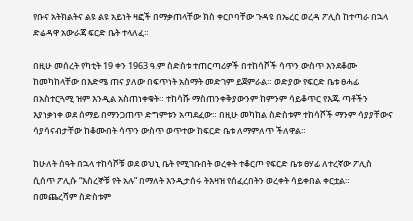የቡና አትክልትና ልዩ ልዩ አይነት ዛፎች በማቃጠላቸው ክስ ቀርቦባቸው ጉዳዩ በኤረር ወረዳ ፖሊስ ከተጣራ በኋላ ድሬዳዋ አውራጃ ፍርድ ቤት ተላለፈ።

በዚሁ መሰረት የካቲት 19 ቀን 1963 ዓ.ም ስድስቱ ተጠርጣሪዎች በተከሳሾች ሳጥን ውስጥ እንደቆሙ ከመካከላቸው በእድሜ ጠና ያለው በፍጥነት አስማት መድገም ይጀምራል። ወድያው የፍርድ ቤቱ ፀሓፊ በአስተርጓሚ ዝም እንዲል አስጠነቀቁት። ተከሳሹ ማስጠንቀቅያውንም ከምንም ሳይቆጥር የእጁ ጣቶችን እያነቃነቀ ወደ ሰማይ በማንጋጠጥ ድግምቱን አጣደፈው። በዚሁ መካከል ስድስቱም ተከሳሾች ማንም ሳያያቸውና ሳያሳናብታቸው ከቆሙበት ሳጥን ውስጥ ወጥተው ከፍርድ ቤቱ ለማምለጥ ችለዋል።

ከሁለት ሰዓት በኋላ ተከሳሾቹ ወደ ወህኒ ቤት የሚገቡበት ወረቀት ተቆርጦ የፍርድ ቤቱ ፀሃፊ ለተረኛው ፖሊስ ሲሰጥ ፖሊሱ “እስረኞቹ የት አሉ” በማለት እንዲታሰሩ ትእዛዝ የሰፈረበትን ወረቀት ሳይቀበል ቀርቷል። በመጨረሻም ስድስቱም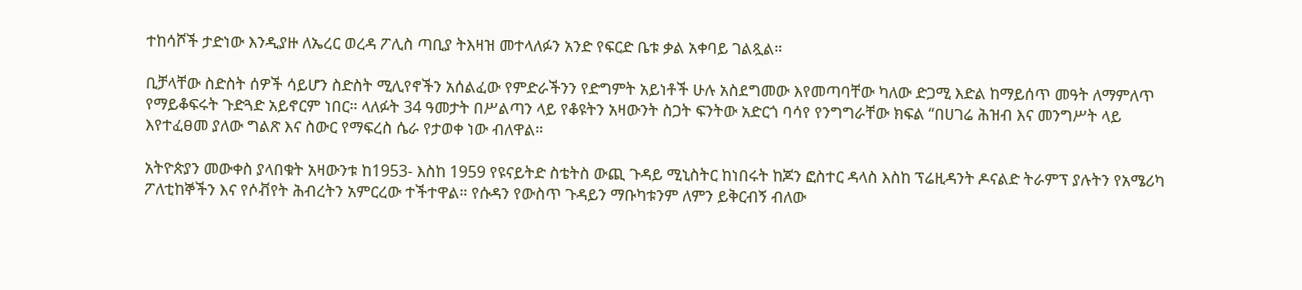ተከሳሾች ታድነው እንዲያዙ ለኤረር ወረዳ ፖሊስ ጣቢያ ትእዛዝ መተላለፉን አንድ የፍርድ ቤቱ ቃል አቀባይ ገልጿል።

ቢቻላቸው ስድስት ሰዎች ሳይሆን ስድስት ሚሊየኖችን አሰልፈው የምድራችንን የድግምት አይነቶች ሁሉ አስደግመው እየመጣባቸው ካለው ድጋሚ እድል ከማይሰጥ መዓት ለማምለጥ የማይቆፍሩት ጉድጓድ አይኖርም ነበር። ላለፉት 34 ዓመታት በሥልጣን ላይ የቆዩትን አዛውንት ስጋት ፍንትው አድርጎ ባሳየ የንግግራቸው ክፍል “በሀገሬ ሕዝብ እና መንግሥት ላይ እየተፈፀመ ያለው ግልጽ እና ስውር የማፍረስ ሴራ የታወቀ ነው ብለዋል።

አትዮጵያን መውቀስ ያላበቁት አዛውንቱ ከ1953- እስከ 1959 የዩናይትድ ስቴትስ ውጪ ጉዳይ ሚኒስትር ከነበሩት ከጆን ፎስተር ዳላስ እስከ ፕሬዚዳንት ዶናልድ ትራምፕ ያሉትን የአሜሪካ ፖለቲከኞችን እና የሶቭየት ሕብረትን አምርረው ተችተዋል። የሱዳን የውስጥ ጉዳይን ማቡካቱንም ለምን ይቅርብኝ ብለው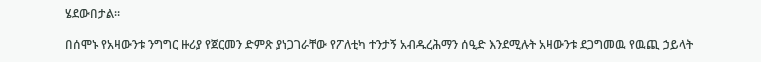ሄደውበታል።

በሰሞኑ የአዛውንቱ ንግግር ዙሪያ የጀርመን ድምጽ ያነጋገራቸው የፖለቲካ ተንታኝ አብዱረሕማን ሰዒድ እንደሚሉት አዛውንቱ ደጋግመዉ የዉጪ ኃይላት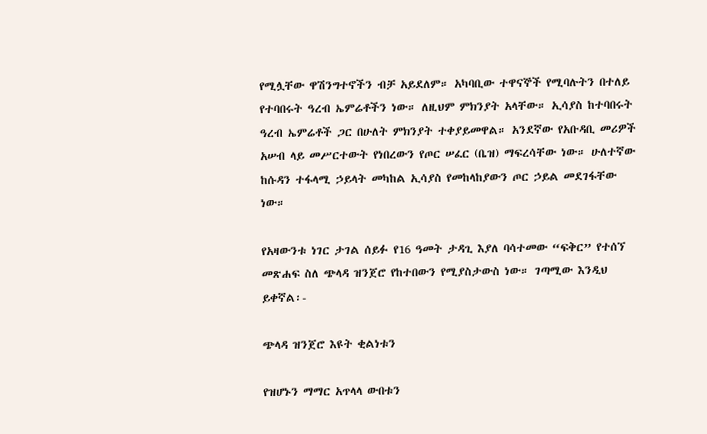የሚሏቸው ዋሽንግተኖችን ብቻ አይደለም። አካባቢው ተዋናኞች የሚባሉትን በተለይ የተባበሩት ዓረብ ኤምሬቶችን ነው። ለዚህም ምክንያት አላቸው። ኢሳያስ ከተባበሩት ዓረብ ኤምሬቶች ጋር በሁለት ምክንያት ተቀያይመዋል። አንደኛው የአቡዳቢ መሪዎች አሠብ ላይ መሥርተውት የነበረውን የጦር ሠፈር (ቤዝ) ማፍረሳቸው ነው። ሁለተኛው ከሱዳን ተፋላሚ ኃይላት መካከል ኢሳያስ የመከላከያውን ጦር ኃይል መደገፋቸው ነው።

የአዛውንቱ ነገር ታገል ሰይፉ የ16 ዓመት ታዳጊ እያለ ባሳተመው “ፍቅር” የተሰኘ መጽሐፍ ስለ ጭላዳ ዝንጀሮ የከተበውን የሚያስታውስ ነው። ገጣሚው እንዲህ ይቀኛል፡-

ጭላዳ ዝንጀሮ እዩት ቂልነቱን

የዝሆኑን ማማር አጥላላ ውበቱን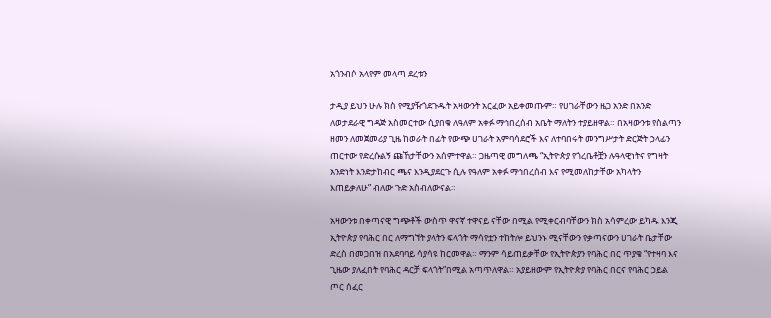አጎንብሶ አላየም መላጣ ደረቱን

ታዲያ ይህን ሁሉ ክስ የሚያዥጎደጉዱት አዛውንት አርፈው አይቀመጡም። የሀገራቸውን ዜጋ አንድ በአንድ ለወታደራዊ ግዳጅ አስመርተው ሲያበቁ ለዓለም አቀፉ ማኅበረሰብ አቤት ማለትን ተያይዘዋል። በአዛውንቱ የስልጣን ዘመን ለመጀመሪያ ጊዜ ከወራት በፊት የውጭ ሀገራት አምባሳደሮች እና ለተባበሩት መንግሥታት ድርጅት ኃላፊን ጠርተው የድረሱልኝ ጩኸታቸውን አሰምተዋል። ጋዜጣዊ መግለጫ “ኢትዮጵያ የጎረቤቶቿን ሉዓላዊነትና የግዛት አንድነት እንድታከብር ጫና እንዲያደርጉ ሲሉ የዓለም አቀፉ ማኅበረሰብ እና የሚመለከታቸው አካላትን እጠይቃለሁ” ብለው ጉድ አስብለውናል።

አዛውንቱ በቀጣናዊ ግጭቶች ውስጥ ዋናኛ ተዋናይ ናቸው በሚል የሚቀርብባቸውን ክስ አሳምረው ይካዱ እንጂ ኢትዮጵያ የባሕር በር ለማግኘት ያላትን ፍላጎት ማሳየቷን ተከትሎ ይህንኑ ሚናቸውን የቃጣናውን ሀገራት ቤታቸው ድረስ በመጋበዝ በአደባባይ ሳያሳዩ ከርመዋል። ማንም ሳይጠይቃቸው የኢትዮጵያን የባሕር በር ጥያቄ “የተዛባ እና ጊዜው ያለፈበት የባሕር ዳርቻ ፍላጎት”በሚል አጣጥለዋል። አያይዘውም የኢትዮጵያ የባሕር በርና የባሕር ኃይል ጦር ሰፈር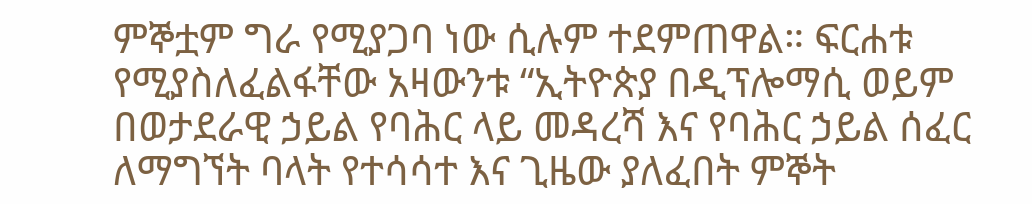ምኞቷም ግራ የሚያጋባ ነው ሲሉም ተደምጠዋል። ፍርሐቱ የሚያስለፈልፋቸው አዛውንቱ “ኢትዮጵያ በዲፕሎማሲ ወይም በወታደራዊ ኃይል የባሕር ላይ መዳረሻ እና የባሕር ኃይል ሰፈር ለማግኘት ባላት የተሳሳተ እና ጊዜው ያለፈበት ምኞት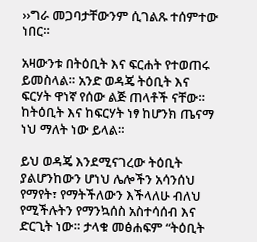››ግራ መጋባታቸውንም ሲገልጹ ተሰምተው ነበር።

አዛውንቱ በትዕቢት እና ፍርሐት የተወጠሩ ይመስላል። አንድ ወዳጄ ትዕቢት እና ፍርሃት ዋነኛ የሰው ልጅ ጠላቶች ናቸው። ከትዕቢት እና ከፍርሃት ነፃ ከሆንክ ጤናማ ነህ ማለት ነው ይላል።

ይህ ወዳጄ እንደሚናገረው ትዕቢት ያልሆንከውን ሆነህ ሌሎችን አሳንሰህ የማየት፣ የማትችለውን እችላለሁ ብለህ የሚችሉትን የማንኳሰስ አስተሳሰብ እና ድርጊት ነው። ታላቁ መፅሐፍም “ትዕቢት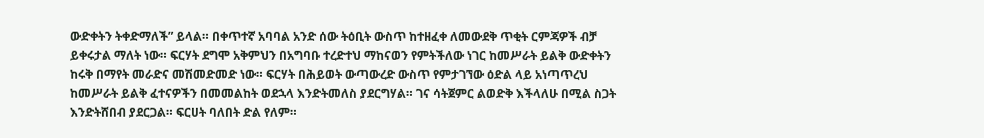ውድቀትን ትቀድማለች” ይላል። በቀጥተኛ አባባል አንድ ሰው ትዕቢት ውስጥ ከተዘፈቀ ለመውደቅ ጥቂት ርምጃዎች ብቻ ይቀሩታል ማለት ነው። ፍርሃት ደግሞ አቅምህን በአግባቡ ተረድተህ ማከናወን የምትችለው ነገር ከመሥራት ይልቅ ውድቀትን ከሩቅ በማየት መራድና መሽመድመድ ነው። ፍርሃት በሕይወት ውጣውረድ ውስጥ የምታገኘው ዕድል ላይ አነጣጥረህ ከመሥራት ይልቅ ፈተናዎችን በመመልከት ወደኋላ እንድትመለስ ያደርግሃል። ገና ሳትጀምር ልወድቅ እችላለሁ በሚል ስጋት እንድትሸበብ ያደርጋል። ፍርሀት ባለበት ድል የለም።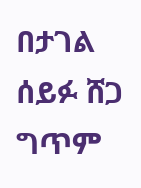በታገል ሰይፉ ሸጋ ግጥም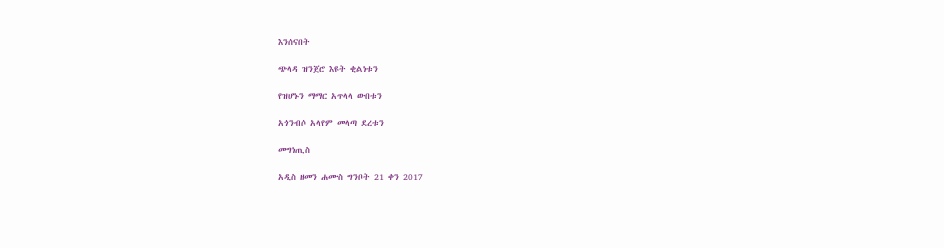እንሰናበት

ጭላዳ ዝንጀሮ እዩት ቂልነቱን

የዝሆኑን ማማር አጥላላ ውበቱን

አጎንብሶ አላየም መላጣ ደረቱን

መግነጢስ

አዲስ ዘመን ሐሙስ ግንቦት 21 ቀን 2017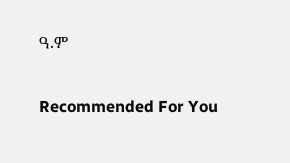ዓ.ም

Recommended For You